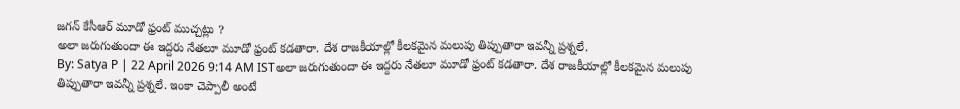జగన్ కేసీఆర్ మూడో ఫ్రంట్ ముచ్చట్లు ?
అలా జరుగుతుందా ఈ ఇద్దరు నేతలూ మూడో ఫ్రంట్ కడతారా. దేశ రాజకీయాల్లో కీలకమైన మలుపు తిప్పుతారా ఇవన్నీ ప్రశ్నలే.
By: Satya P | 22 April 2026 9:14 AM ISTఅలా జరుగుతుందా ఈ ఇద్దరు నేతలూ మూడో ఫ్రంట్ కడతారా. దేశ రాజకీయాల్లో కీలకమైన మలుపు తిప్పుతారా ఇవన్నీ ప్రశ్నలే. ఇంకా చెప్పాలీ అంటే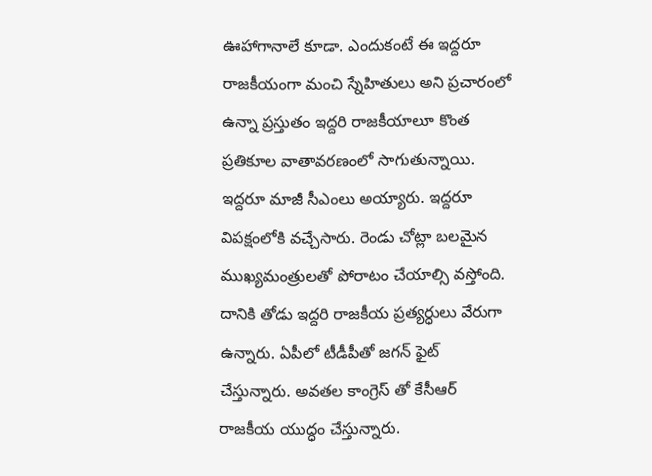ఊహాగానాలే కూడా. ఎందుకంటే ఈ ఇద్దరూ రాజకీయంగా మంచి స్నేహితులు అని ప్రచారంలో ఉన్నా ప్రస్తుతం ఇద్దరి రాజకీయాలూ కొంత ప్రతికూల వాతావరణంలో సాగుతున్నాయి. ఇద్దరూ మాజీ సీఎంలు అయ్యారు. ఇద్దరూ విపక్షంలోకి వచ్చేసారు. రెండు చోట్లా బలమైన ముఖ్యమంత్రులతో పోరాటం చేయాల్సి వస్తోంది. దానికి తోడు ఇద్దరి రాజకీయ ప్రత్యర్ధులు వేరుగా ఉన్నారు. ఏపీలో టీడీపీతో జగన్ ఫైట్ చేస్తున్నారు. అవతల కాంగ్రెస్ తో కేసీఆర్ రాజకీయ యుద్ధం చేస్తున్నారు.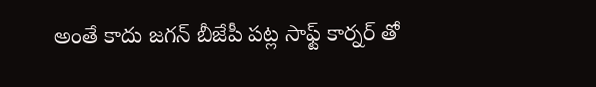అంతే కాదు జగన్ బీజేపీ పట్ల సాఫ్ట్ కార్నర్ తో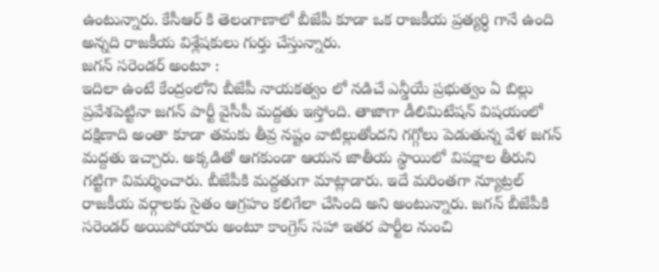ఉంటున్నారు. కేసీఆర్ కి తెలంగాణాలో బీజేపీ కూడా ఒక రాజకీయ ప్రత్యర్ధి గానే ఉంది అన్నది రాజకీయ విశ్లేషకులు గుర్తు చేస్తున్నారు.
జగన్ సరెండర్ అంటూ :
ఇదిలా ఉంటే కేంద్రంలోని బీజేపీ నాయకత్వం లో నడిచే ఎన్డీయే ప్రభుత్వం ఏ బిల్లు ప్రవేశపెట్టినా జగన్ పార్టీ వైసీపీ మద్దతు ఇస్తోంది. తాజాగా డీలిమిటేషన్ విషయంలో దక్షిణాది అంతా కూడా తమకు తీవ్ర నష్టం వాటిల్లుతోందని గగ్గోలు పెడుతున్న వేళ జగన్ మద్దతు ఇచ్చారు. అక్కడితో ఆగకుండా ఆయన జాతీయ స్థాయిలో విపక్షాల తీరుని గట్టిగా విమర్శించారు. బీజేపీకి మద్దతుగా మాట్లాడారు. ఇదే మరింతగా న్యూట్రల్ రాజకీయ వర్గాలకు సైతం ఆగ్రహం కలిగేలా చేసింది అని అంటున్నారు. జగన్ బీజేపీకి సరెండర్ అయిపోయారు అంటూ కాంగ్రెస్ సహా ఇతర పార్టీల నుంచి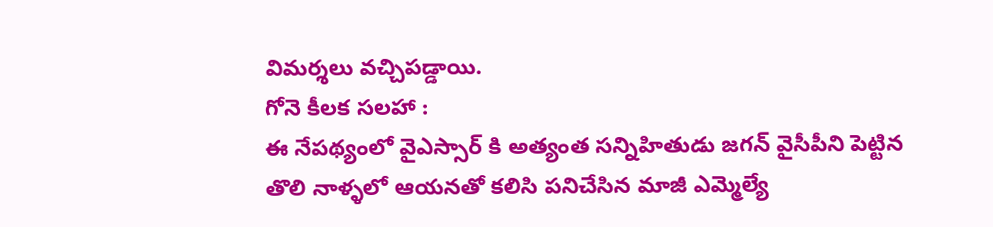విమర్శలు వచ్చిపడ్డాయి.
గోనె కీలక సలహా :
ఈ నేపథ్యంలో వైఎస్సార్ కి అత్యంత సన్నిహితుడు జగన్ వైసీపీని పెట్టిన తొలి నాళ్ళలో ఆయనతో కలిసి పనిచేసిన మాజీ ఎమ్మెల్యే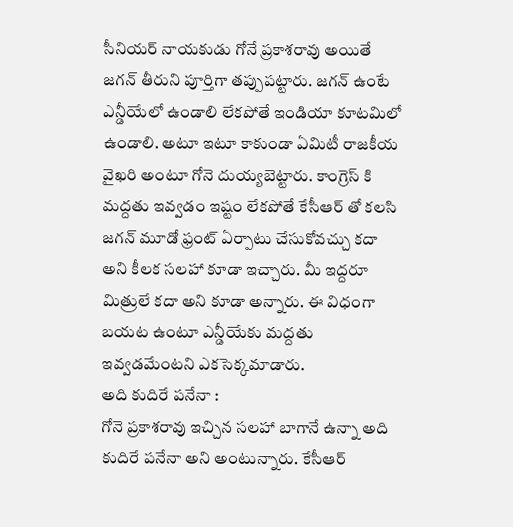సీనియర్ నాయకుడు గోనే ప్రకాశరావు అయితే జగన్ తీరుని పూర్తిగా తప్పుపట్టారు. జగన్ ఉంటే ఎన్డీయేలో ఉండాలి లేకపోతే ఇండియా కూటమిలో ఉండాలి. అటూ ఇటూ కాకుండా ఏమిటీ రాజకీయ వైఖరి అంటూ గోనె దుయ్యబెట్టారు. కాంగ్రెస్ కి మద్దతు ఇవ్వడం ఇష్టం లేకపోతే కేసీఆర్ తో కలసి జగన్ మూడో ఫ్రంట్ ఏర్పాటు చేసుకోవచ్చు కదా అని కీలక సలహా కూడా ఇచ్చారు. మీ ఇద్దరూ మిత్రులే కదా అని కూడా అన్నారు. ఈ విధంగా బయట ఉంటూ ఎన్డీయేకు మద్దతు ఇవ్వడమేంటని ఎకసెక్కమాడారు.
అది కుదిరే పనేనా :
గోనె ప్రకాశరావు ఇచ్చిన సలహా బాగానే ఉన్నా అది కుదిరే పనేనా అని అంటున్నారు. కేసీఆర్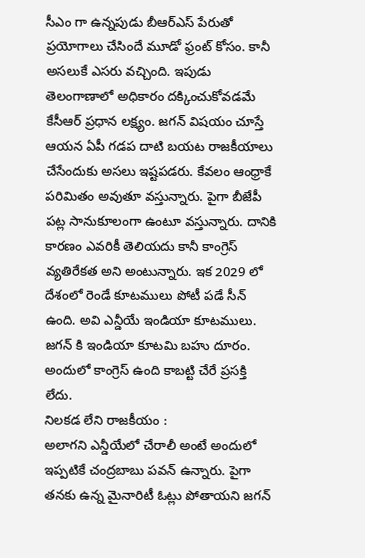సీఎం గా ఉన్నపుడు బీఆర్ఎస్ పేరుతో ప్రయోగాలు చేసిందే మూడో ఫ్రంట్ కోసం. కానీ అసలుకే ఎసరు వచ్చింది. ఇపుడు తెలంగాణాలో అధికారం దక్కించుకోవడమే కేసీఆర్ ప్రధాన లక్ష్యం. జగన్ విషయం చూస్తే ఆయన ఏపీ గడప దాటి బయట రాజకీయాలు చేసేందుకు అసలు ఇష్టపడరు. కేవలం ఆంధ్రాకే పరిమితం అవుతూ వస్తున్నారు. పైగా బీజేపీ పట్ల సానుకూలంగా ఉంటూ వస్తున్నారు. దానికి కారణం ఎవరికీ తెలియదు కానీ కాంగ్రెస్ వ్యతిరేకత అని అంటున్నారు. ఇక 2029 లో దేశంలో రెండే కూటములు పోటీ పడే సీన్ ఉంది. అవి ఎన్డీయే ఇండియా కూటములు. జగన్ కి ఇండియా కూటమి బహు దూరం. అందులో కాంగ్రెస్ ఉంది కాబట్టి చేరే ప్రసక్తి లేదు.
నిలకడ లేని రాజకీయం :
అలాగని ఎన్డీయేలో చేరాలీ అంటే అందులో ఇప్పటికే చంద్రబాబు పవన్ ఉన్నారు. పైగా తనకు ఉన్న మైనారిటీ ఓట్లు పోతాయని జగన్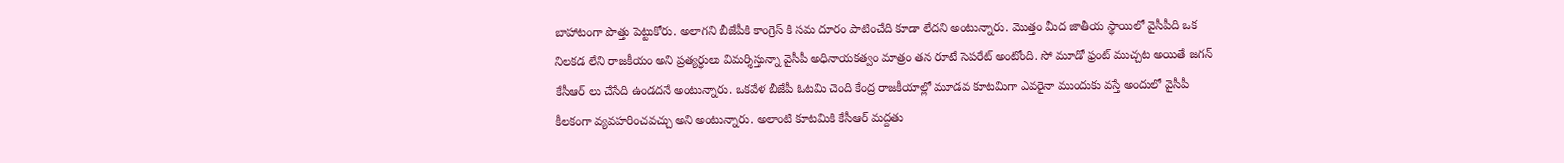బాహాటంగా పొత్తు పెట్టుకోరు. అలాగని బీజేపీకి కాంగ్రెస్ కి సమ దూరం పాటించేది కూడా లేదని అంటున్నారు. మొత్తం మీద జాతీయ స్థాయిలో వైసీపీది ఒక నిలకడ లేని రాజకీయం అని ప్రత్యర్ధులు విమర్శిస్తున్నా వైసీపీ అధినాయకత్వం మాత్రం తన రూటే సెపరేట్ అంటోంది. సో మూడో ఫ్రంట్ ముచ్చట అయితే జగన్ కేసీఆర్ లు చేసేది ఉండదనే అంటున్నారు. ఒకవేళ బీజేపీ ఓటమి చెంది కేంద్ర రాజకీయాల్లో మూడవ కూటమిగా ఎవరైనా ముందుకు వస్తే అందులో వైసీపీ కీలకంగా వ్యవహరించవచ్చు అని అంటున్నారు. అలాంటి కూటమికి కేసీఆర్ మద్దతు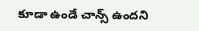కూడా ఉండే చాన్స్ ఉందని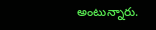అంటున్నారు.